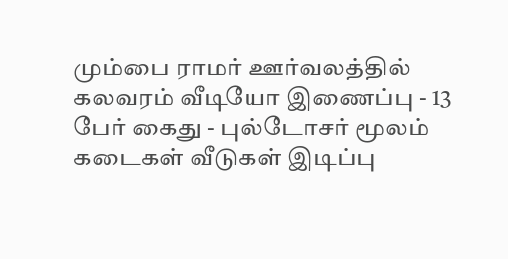மும்பை ராமர் ஊர்வலத்தில் கலவரம் வீடியோ இணைப்பு - 13 பேர் கைது - புல்டோசர் மூலம் கடைகள் வீடுகள் இடிப்பு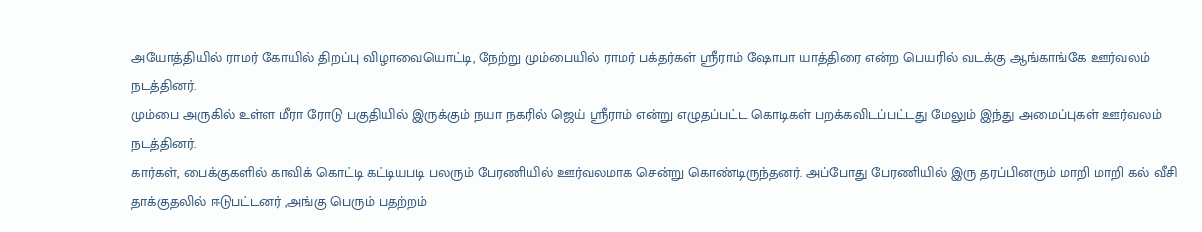அயோத்தியில் ராமர் கோயில் திறப்பு விழாவையொட்டி, நேற்று மும்பையில் ராமர் பக்தர்கள் ஸ்ரீராம் ஷோபா யாத்திரை என்ற பெயரில் வடக்கு ஆங்காங்கே ஊர்வலம் நடத்தினர்.
மும்பை அருகில் உள்ள மீரா ரோடு பகுதியில் இருக்கும் நயா நகரில் ஜெய் ஸ்ரீராம் என்று எழுதப்பட்ட கொடிகள் பறக்கவிடப்பட்டது மேலும் இந்து அமைப்புகள் ஊர்வலம் நடத்தினர்.
கார்கள், பைக்குகளில் காவிக் கொட்டி கட்டியபடி பலரும் பேரணியில் ஊர்வலமாக சென்று கொண்டிருந்தனர். அப்போது பேரணியில் இரு தரப்பினரும் மாறி மாறி கல் வீசி தாக்குதலில் ஈடுபட்டனர் ,அங்கு பெரும் பதற்றம்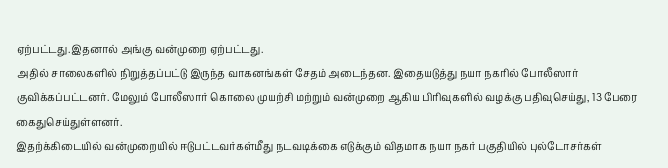ஏற்பட்டது.இதனால் அங்கு வன்முறை ஏற்பட்டது.
அதில் சாலைகளில் நிறுத்தப்பட்டு இருந்த வாகனங்கள் சேதம் அடைந்தன. இதையடுத்து நயா நகரில் போலீஸார் குவிக்கப்பட்டனர். மேலும் போலீஸார் கொலை முயற்சி மற்றும் வன்முறை ஆகிய பிரிவுகளில் வழக்கு பதிவுசெய்து, 13 பேரை கைதுசெய்துள்ளனர்.
இதற்க்கிடையில் வன்முறையில் ஈடுபட்டவர்கள்மீது நடவடிக்கை எடுக்கும் விதமாக நயா நகர் பகுதியில் புல்டோசர்கள்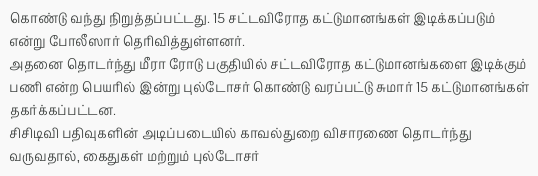கொண்டு வந்து நிறுத்தப்பட்டது. 15 சட்டவிரோத கட்டுமானங்கள் இடிக்கப்படும் என்று போலீஸார் தெரிவித்துள்ளனர்.
அதனை தொடர்ந்து மீரா ரோடு பகுதியில் சட்டவிரோத கட்டுமானங்களை இடிக்கும் பணி என்ற பெயரில் இன்று புல்டோசர் கொண்டு வரப்பட்டு சுமார் 15 கட்டுமானங்கள் தகர்க்கப்பட்டன.
சிசிடிவி பதிவுகளின் அடிப்படையில் காவல்துறை விசாரணை தொடர்ந்து வருவதால், கைதுகள் மற்றும் புல்டோசர்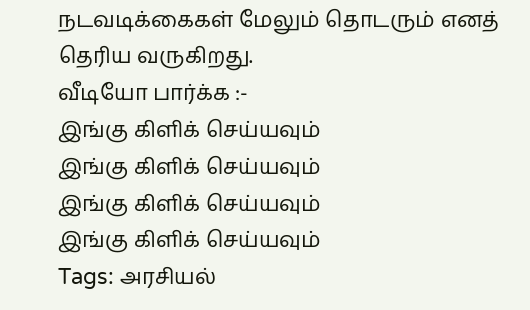நடவடிக்கைகள் மேலும் தொடரும் எனத் தெரிய வருகிறது.
வீடியோ பார்க்க :-
இங்கு கிளிக் செய்யவும்
இங்கு கிளிக் செய்யவும்
இங்கு கிளிக் செய்யவும்
இங்கு கிளிக் செய்யவும்
Tags: அரசியல்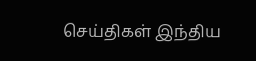செய்திகள் இந்திய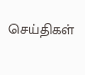செய்திகள்